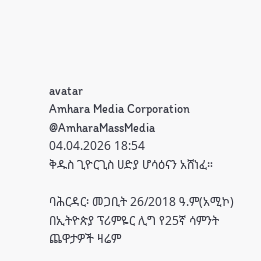avatar
Amhara Media Corporation
@AmharaMassMedia
04.04.2026 18:54
ቅዱስ ጊዮርጊስ ሀድያ ሆሳዕናን አሸነፈ።

ባሕርዳር፡ መጋቢት 26/2018 ዓ.ም(አሚኮ) በኢትዮጵያ ፕሪምዬር ሊግ የ25ኛ ሳምንት ጨዋታዎች ዛሬም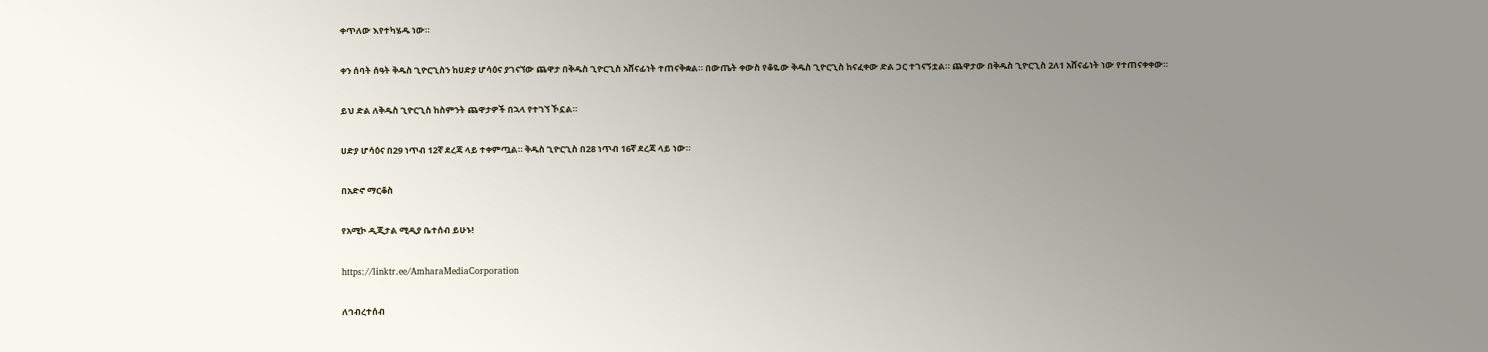ቀጥለው እየተካሄዱ ነው።

ቀን ሰባት ሰዓት ቅዱስ ጊዮርጊስን ከሀድያ ሆሳዕና ያገናኘው ጨዋታ በቅዱስ ጊዮርጊስ አሸናፊነት ተጠናቅቋል። በውጤት ቀውስ የቆዬው ቅዱስ ጊዮርጊስ ከናፈቀው ድል ጋር ተገናኝቷል። ጨዋታው በቅዱስ ጊዮርጊስ 2ለ1 አሸናፊነት ነው የተጠናቀቀው።

ይህ ድል ለቅዱስ ጊዮርጊስ ከስምንት ጨዋታዎች በኋላ የተገኘ ኾኗል።

ሀድያ ሆሳዕና በ29 ነጥብ 12ኛ ደረጃ ላይ ተቀምጧል። ቅዱስ ጊዮርጊስ በ28 ነጥብ 16ኛ ደረጃ ላይ ነው።

በአድኖ ማርቆስ

የአሚኮ ዲጂታል ሚዲያ ቤተሰብ ይሁኑ!

https://linktr.ee/AmharaMediaCorporation

ለኅብረተሰብ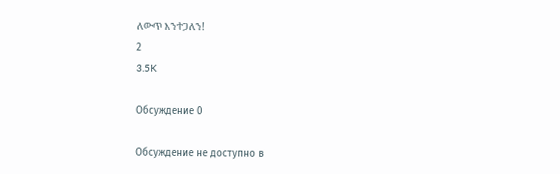ለውጥ እንተጋለን!
2
3.5K

Обсуждение 0

Обсуждение не доступно в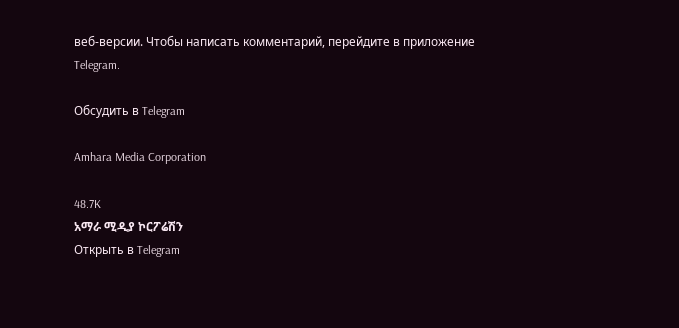веб-версии. Чтобы написать комментарий, перейдите в приложение Telegram.

Обсудить в Telegram

Amhara Media Corporation

48.7K
አማራ ሚዲያ ኮርፖሬሽን
Открыть в Telegram